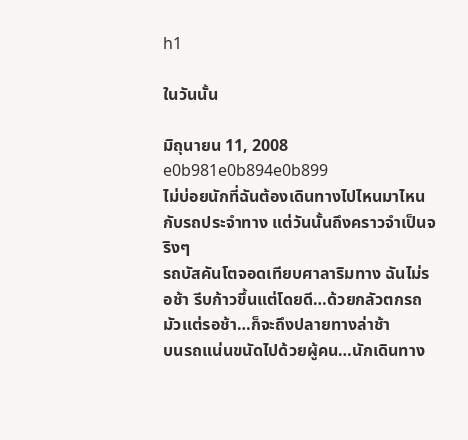h1

ในวันนั้น

มิถุนายน 11, 2008
e0b981e0b894e0b899
ไม่บ่อยนักที่ฉันต้องเดินทางไปไหนมาไหนกับรถประจำทาง แต่วันนั้นถึงคราวจำเป็นจริงๆ
รถบัสคันโตจอดเทียบศาลาริมทาง ฉันไม่รอช้า รีบก้าวขึ้นแต่โดยดี…ด้วยกลัวตกรถ
มัวแต่รอช้า…ก็จะถึงปลายทางล่าช้า
บนรถแน่นขนัดไปด้วยผู้คน…นักเดินทาง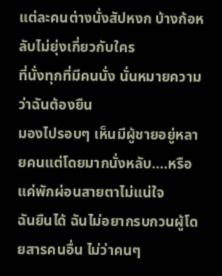แต่ละคนต่างนั่งสัปหงก บ้างก้อหลับไม่ยุ่งเกี่ยวกับใคร
ที่นั่งทุกที่มีคนนั่ง นั่นหมายความว่าฉันต้องยืน
มองไปรอบๆ เห็นมีผู้ชายอยู่หลายคนแต่โดยมากนั่งหลับ….หรือแค่พักผ่อนสายตาไม่แน่ใจ
ฉันยืนได้ ฉันไม่อยากรบกวนผู้โดยสารคนอื่น ไม่ว่าคนๆ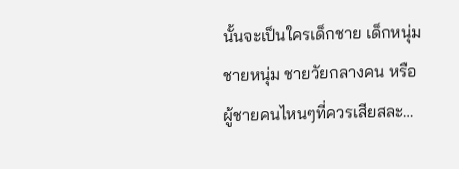นั้นจะเป็นใครเด็กชาย เด็กหนุ่ม ชายหนุ่ม ชายวัยกลางคน หรือผู้ชายคนไหนๆที่ควรเสียสละ…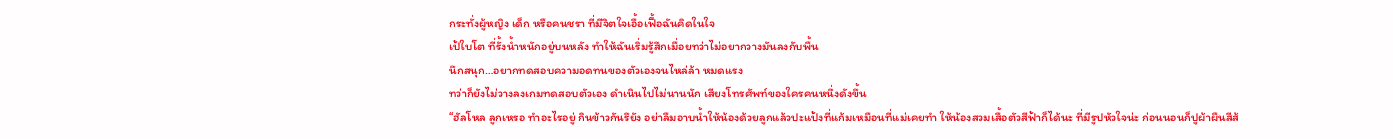กระทั่งผู้หญิง เด็ก หรือคนชรา ที่มีจิตใจเอื้อเฟื้อฉันคิดในใจ
เป้ใบโต ที่รั้งน้ำหนักอยู่บนหลัง ทำให้ฉันเริ่มรู้สึกเมื่อยทว่าไม่อยากวางมันลงกับพื้น
นึกสนุก…อยากทดสอบความอดทนของตัวเองจนไหล่ล้า หมดแรง
ทว่าก็ยังไม่วางลงเกมทดสอบตัวเอง ดำเนินไปไม่นานนัก เสียงโทรศัพท์ของใครคนหนึ่งดังขึ้น
“ฮัลโหล ลูกเหรอ ทำอะไรอยู่ กินข้าวกันรึยัง อย่าลืมอาบน้ำให้น้องด้วยลูกแล้วปะแป้งที่แก้มเหมือนที่แม่เคยทำ ให้น้องสวมเสื้อตัวสีฟ้าก็ได้นะ ที่มีรูปหัวใจน่ะ ก่อนนอนก็ปูผ้าผืนสีส้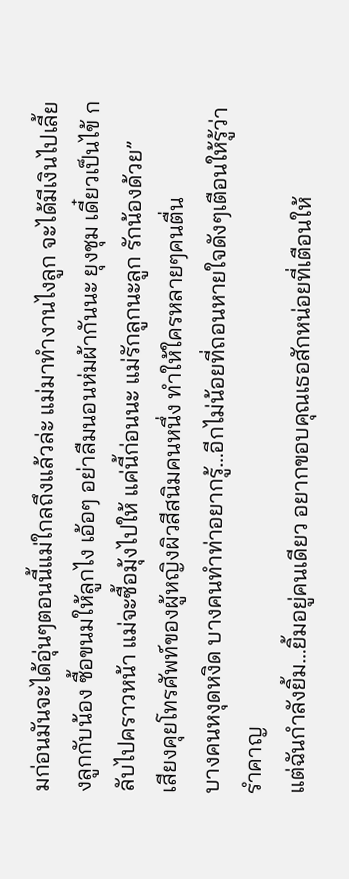มก่อนมันจะได้อุ่นๆตอนนี้แม่ใกลถึงแล้วล่ะ แม่มาทำงานไงลูก จะได้มีเงินไปเลี้ยงลูกกับน้อง ซื้อขนมให้ลูกไง เอ้อๆ อย่าลืมนอนห่มผ้ากันนะ ยุงชุม เดี๋ยวเป็นไข้ กลับไปคราวหน้า แม่จะซื้อมุ้งไปให้ แค่นี้ก่อนนะ แม่รักลูกนะลูก รักน้องด้วย”
เสียงคุยโทรศัพท์ของผู้หญิงผิวสีสนิมคนหนึ่ง ทำให้ใครหลายๆคนตื่น
บางคนหงุดหงิด บางคนทำท่าอยากรู้…อีกไม่น้อยที่ถอนหายใจดังๆเตือนให้รู้ว่ารำคาญ
แต่ฉันกำลังยิ้ม…ยิ้มอยู่คนเดียว อยากขอบคุณเธอสักหน่อยที่เตือนให้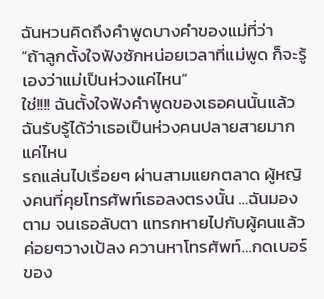ฉันหวนคิดถึงคำพูดบางคำของแม่ที่ว่า
“ถ้าลูกตั้งใจฟังซักหน่อยเวลาที่แม่พูด ก็จะรู้เองว่าแม่เป็นห่วงแค่ไหน”
ใช่!!!! ฉันตั้งใจฟังคำพูดของเธอคนนั้นแล้ว ฉันรับรู้ได้ว่าเธอเป็นห่วงคนปลายสายมากแค่ไหน
รถแล่นไปเรื่อยๆ ผ่านสามแยกตลาด ผู้หญิงคนที่คุยโทรศัพท์เธอลงตรงนั้น …ฉันมองตาม จนเธอลับตา แทรกหายไปกับผู้คนแล้วค่อยๆวางเป้ลง ควานหาโทรศัพท์…กดเบอร์ของ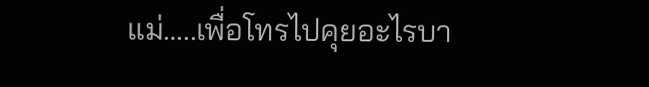แม่…..เพื่อโทรไปคุยอะไรบา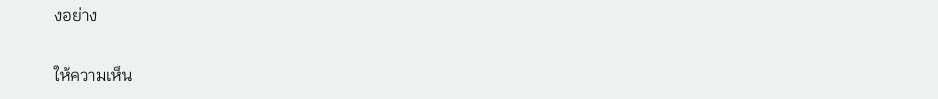งอย่าง

ให้ความเห็น